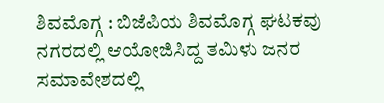ಶಿವಮೊಗ್ಗ : ಬಿಜೆಪಿಯ ಶಿವಮೊಗ್ಗ ಘಟಕವು ನಗರದಲ್ಲಿ ಆಯೋಜಿಸಿದ್ದ ತಮಿಳು ಜನರ ಸಮಾವೇಶದಲ್ಲಿ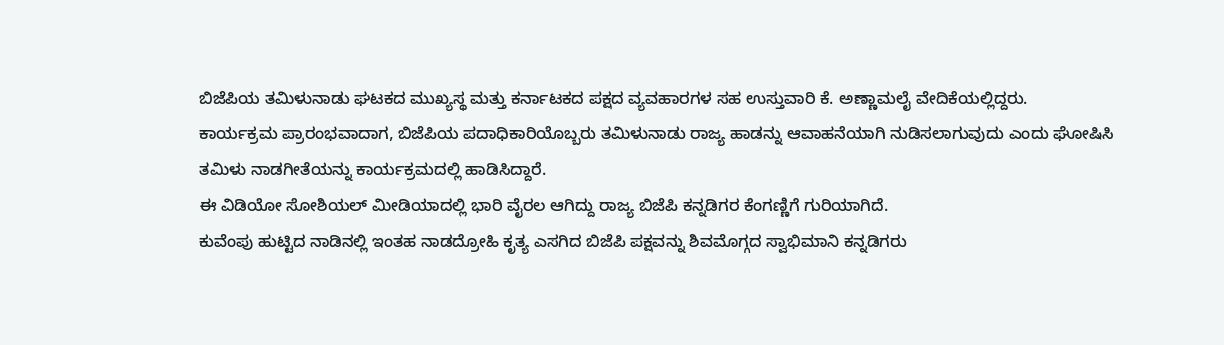ಬಿಜೆಪಿಯ ತಮಿಳುನಾಡು ಘಟಕದ ಮುಖ್ಯಸ್ಥ ಮತ್ತು ಕರ್ನಾಟಕದ ಪಕ್ಷದ ವ್ಯವಹಾರಗಳ ಸಹ ಉಸ್ತುವಾರಿ ಕೆ. ಅಣ್ಣಾಮಲೈ ವೇದಿಕೆಯಲ್ಲಿದ್ದರು.
ಕಾರ್ಯಕ್ರಮ ಪ್ರಾರಂಭವಾದಾಗ, ಬಿಜೆಪಿಯ ಪದಾಧಿಕಾರಿಯೊಬ್ಬರು ತಮಿಳುನಾಡು ರಾಜ್ಯ ಹಾಡನ್ನು ಆವಾಹನೆಯಾಗಿ ನುಡಿಸಲಾಗುವುದು ಎಂದು ಘೋಷಿಸಿ ತಮಿಳು ನಾಡಗೀತೆಯನ್ನು ಕಾರ್ಯಕ್ರಮದಲ್ಲಿ ಹಾಡಿಸಿದ್ದಾರೆ.
ಈ ವಿಡಿಯೋ ಸೋಶಿಯಲ್ ಮೀಡಿಯಾದಲ್ಲಿ ಭಾರಿ ವೈರಲ ಆಗಿದ್ದು ರಾಜ್ಯ ಬಿಜೆಪಿ ಕನ್ನಡಿಗರ ಕೆಂಗಣ್ಣಿಗೆ ಗುರಿಯಾಗಿದೆ.
ಕುವೆಂಪು ಹುಟ್ಟಿದ ನಾಡಿನಲ್ಲಿ ಇಂತಹ ನಾಡದ್ರೋಹಿ ಕೃತ್ಯ ಎಸಗಿದ ಬಿಜೆಪಿ ಪಕ್ಷವನ್ನು ಶಿವಮೊಗ್ಗದ ಸ್ವಾಭಿಮಾನಿ ಕನ್ನಡಿಗರು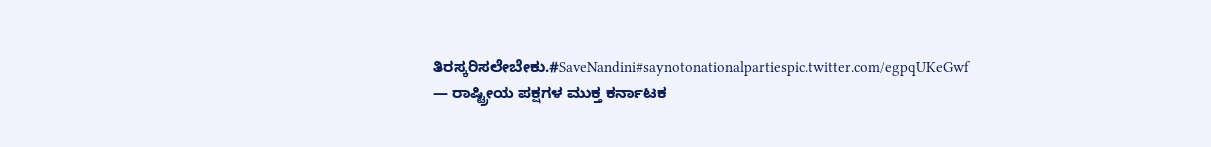ತಿರಸ್ಕರಿಸಲೇಬೇಕು.#SaveNandini#saynotonationalpartiespic.twitter.com/egpqUKeGwf
— ರಾಷ್ಟ್ರೀಯ ಪಕ್ಷಗಳ ಮುಕ್ತ ಕರ್ನಾಟಕ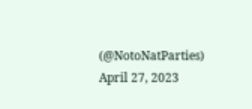(@NotoNatParties) April 27, 2023